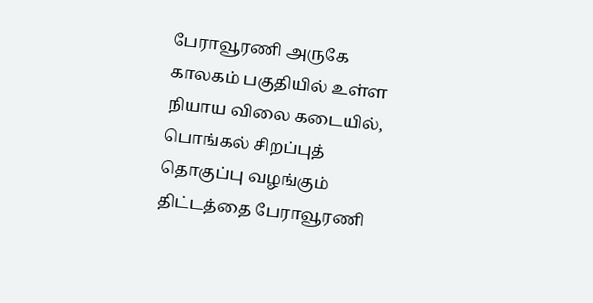பேராவூரணி அருகே காலகம் பகுதியில் உள்ள நியாய விலை கடையில், பொங்கல் சிறப்புத் தொகுப்பு வழங்கும் திட்டத்தை பேராவூரணி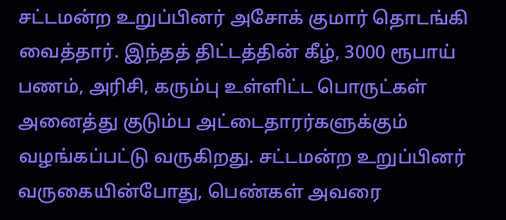சட்டமன்ற உறுப்பினர் அசோக் குமார் தொடங்கி வைத்தார். இந்தத் திட்டத்தின் கீழ், 3000 ரூபாய் பணம், அரிசி, கரும்பு உள்ளிட்ட பொருட்கள் அனைத்து குடும்ப அட்டைதாரர்களுக்கும் வழங்கப்பட்டு வருகிறது. சட்டமன்ற உறுப்பினர் வருகையின்போது, பெண்கள் அவரை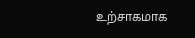உற்சாகமாக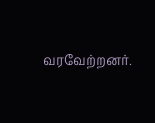வரவேற்றனர்.